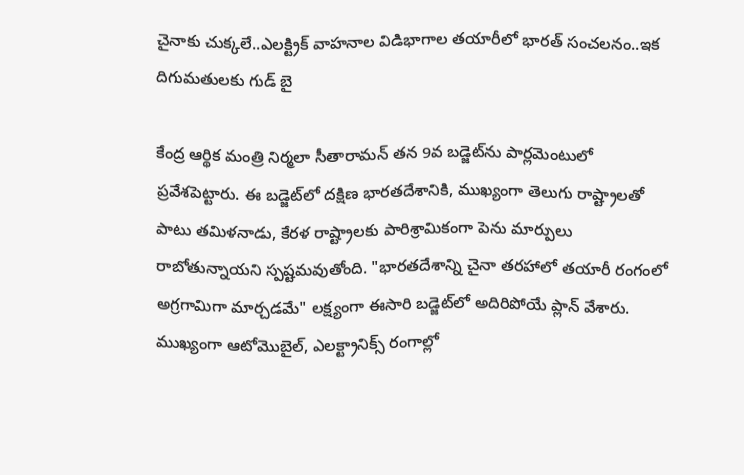చైనాకు చుక్కలే..ఎలక్ట్రిక్ వాహనాల విడిభాగాల తయారీలో భారత్ సంచలనం..ఇక దిగుమతులకు గుడ్ బై

కేంద్ర ఆర్థిక మంత్రి నిర్మలా సీతారామన్ తన 9వ బడ్జెట్‌ను పార్లమెంటులో ప్రవేశపెట్టారు. ఈ బడ్జెట్‌లో దక్షిణ భారతదేశానికి, ముఖ్యంగా తెలుగు రాష్ట్రాలతో పాటు తమిళనాడు, కేరళ రాష్ట్రాలకు పారిశ్రామికంగా పెను మార్పులు రాబోతున్నాయని స్పష్టమవుతోంది. "భారతదేశాన్ని చైనా తరహాలో తయారీ రంగంలో అగ్రగామిగా మార్చడమే" లక్ష్యంగా ఈసారి బడ్జెట్‌లో అదిరిపోయే ప్లాన్ వేశారు. ముఖ్యంగా ఆటోమొబైల్, ఎలక్ట్రానిక్స్ రంగాల్లో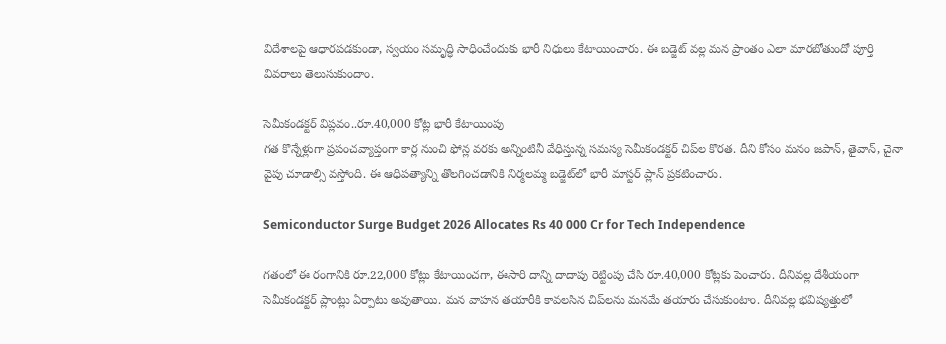విదేశాలపై ఆధారపడకుండా, స్వయం సమృద్ధి సాధించేందుకు భారీ నిధులు కేటాయించారు. ఈ బడ్జెట్ వల్ల మన ప్రాంతం ఎలా మారబోతుందో పూర్తి వివరాలు తెలుసుకుందాం.

సెమీకండక్టర్ విప్లవం..రూ.40,000 కోట్ల భారీ కేటాయింపు
గత కొన్నేళ్లుగా ప్రపంచవ్యాప్తంగా కార్ల నుంచి ఫోన్ల వరకు అన్నింటినీ వేధిస్తున్న సమస్య సెమీకండక్టర్ చిప్‌ల కొరత. దీని కోసం మనం జపాన్, తైవాన్, చైనా వైపు చూడాల్సి వస్తోంది. ఈ ఆధిపత్యాన్ని తొలగించడానికి నిర్మలమ్మ బడ్జెట్‌లో భారీ మాస్టర్ ప్లాన్ ప్రకటించారు.

Semiconductor Surge Budget 2026 Allocates Rs 40 000 Cr for Tech Independence

గతంలో ఈ రంగానికి రూ.22,000 కోట్లు కేటాయించగా, ఈసారి దాన్ని దాదాపు రెట్టింపు చేసి రూ.40,000 కోట్లకు పెంచారు. దీనివల్ల దేశీయంగా సెమీకండక్టర్ ప్లాంట్లు ఏర్పాటు అవుతాయి. మన వాహన తయారీకి కావలసిన చిప్‌లను మనమే తయారు చేసుకుంటాం. దీనివల్ల భవిష్యత్తులో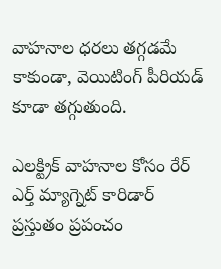వాహనాల ధరలు తగ్గడమే కాకుండా, వెయిటింగ్ పీరియడ్ కూడా తగ్గుతుంది.

ఎలక్ట్రిక్ వాహనాల కోసం రేర్ ఎర్త్ మ్యాగ్నెట్ కారిడార్
ప్రస్తుతం ప్రపంచం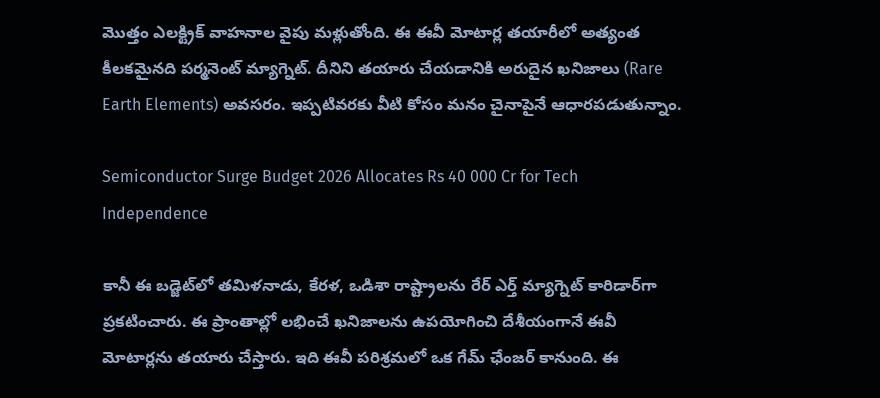మొత్తం ఎలక్ట్రిక్ వాహనాల వైపు మళ్లుతోంది. ఈ ఈవీ మోటార్ల తయారీలో అత్యంత కీలకమైనది పర్మనెంట్ మ్యాగ్నెట్. దీనిని తయారు చేయడానికి అరుదైన ఖనిజాలు (Rare Earth Elements) అవసరం. ఇప్పటివరకు వీటి కోసం మనం చైనాపైనే ఆధారపడుతున్నాం.

Semiconductor Surge Budget 2026 Allocates Rs 40 000 Cr for Tech Independence

కానీ ఈ బడ్జెట్‌లో తమిళనాడు, కేరళ, ఒడిశా రాష్ట్రాలను రేర్ ఎర్త్ మ్యాగ్నెట్ కారిడార్‌గా ప్రకటించారు. ఈ ప్రాంతాల్లో లభించే ఖనిజాలను ఉపయోగించి దేశీయంగానే ఈవీ మోటార్లను తయారు చేస్తారు. ఇది ఈవీ పరిశ్రమలో ఒక గేమ్ ఛేంజర్ కానుంది. ఈ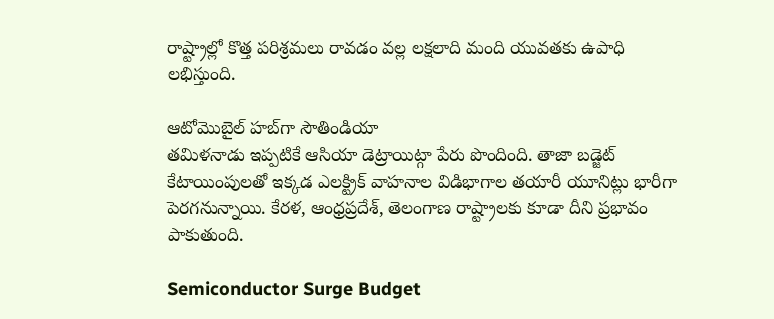రాష్ట్రాల్లో కొత్త పరిశ్రమలు రావడం వల్ల లక్షలాది మంది యువతకు ఉపాధి లభిస్తుంది.

ఆటోమొబైల్ హబ్‌గా సౌతిండియా
తమిళనాడు ఇప్పటికే ఆసియా డెట్రాయిట్గా పేరు పొందింది. తాజా బడ్జెట్ కేటాయింపులతో ఇక్కడ ఎలక్ట్రిక్ వాహనాల విడిభాగాల తయారీ యూనిట్లు భారీగా పెరగనున్నాయి. కేరళ, ఆంధ్రప్రదేశ్, తెలంగాణ రాష్ట్రాలకు కూడా దీని ప్రభావం పాకుతుంది.

Semiconductor Surge Budget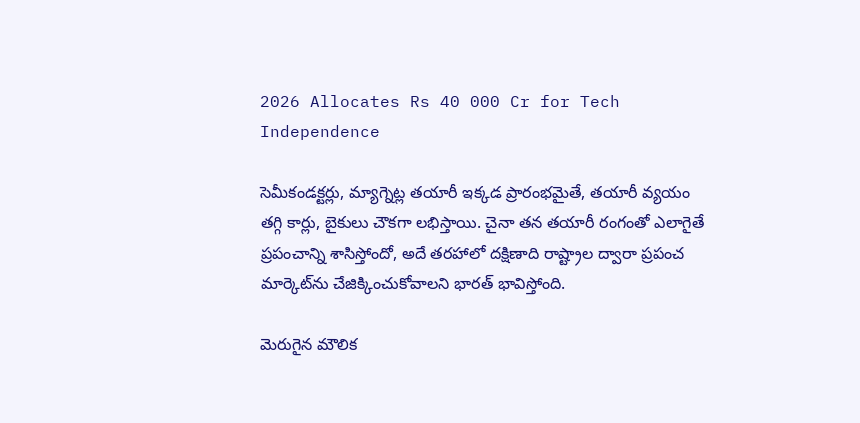2026 Allocates Rs 40 000 Cr for Tech Independence

సెమీకండక్టర్లు, మ్యాగ్నెట్ల తయారీ ఇక్కడ ప్రారంభమైతే, తయారీ వ్యయం తగ్గి కార్లు, బైకులు చౌకగా లభిస్తాయి. చైనా తన తయారీ రంగంతో ఎలాగైతే ప్రపంచాన్ని శాసిస్తోందో, అదే తరహాలో దక్షిణాది రాష్ట్రాల ద్వారా ప్రపంచ మార్కెట్‌ను చేజిక్కించుకోవాలని భారత్ భావిస్తోంది.

మెరుగైన మౌలిక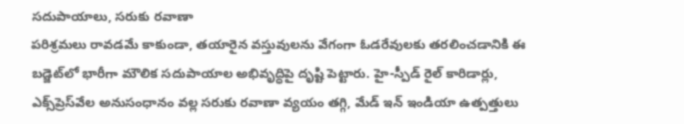సదుపాయాలు, సరుకు రవాణా
పరిశ్రమలు రావడమే కాకుండా, తయారైన వస్తువులను వేగంగా ఓడరేవులకు తరలించడానికి ఈ బడ్జెట్‌లో భారీగా మౌలిక సదుపాయాల అభివృద్ధిపై దృష్టి పెట్టారు. హై-స్పీడ్ రైల్ కారిడార్లు, ఎక్స్‌ప్రెస్‌వేల అనుసంధానం వల్ల సరుకు రవాణా వ్యయం తగ్గి, మేడ్ ఇన్ ఇండియా ఉత్పత్తులు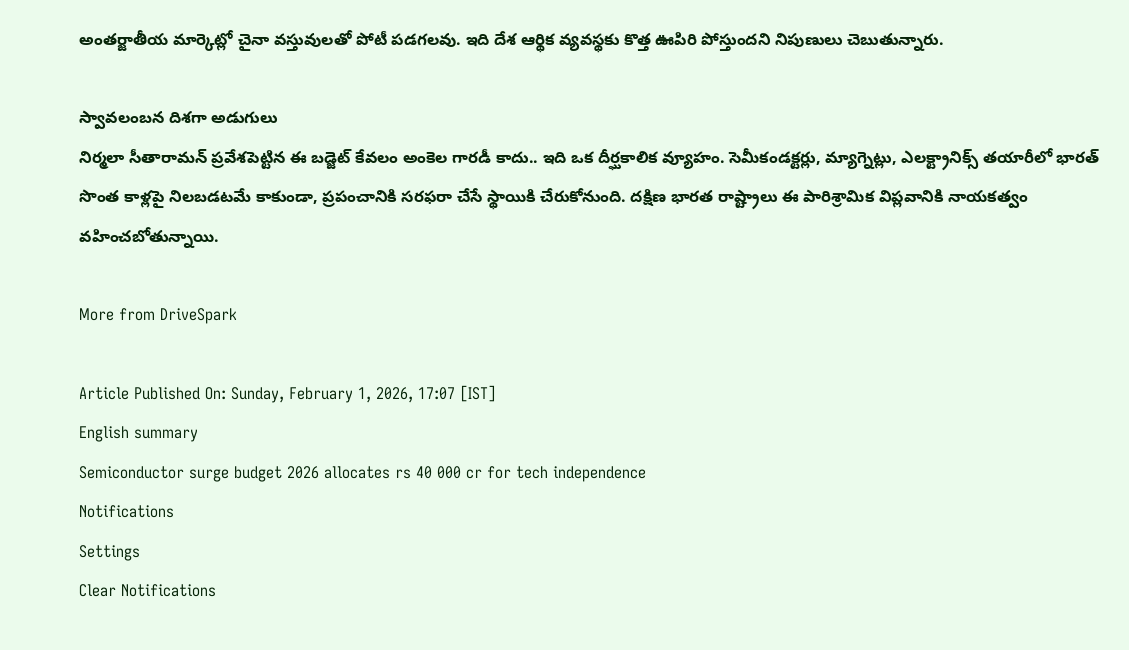అంతర్జాతీయ మార్కెట్లో చైనా వస్తువులతో పోటీ పడగలవు. ఇది దేశ ఆర్థిక వ్యవస్థకు కొత్త ఊపిరి పోస్తుందని నిపుణులు చెబుతున్నారు.

స్వావలంబన దిశగా అడుగులు
నిర్మలా సీతారామన్ ప్రవేశపెట్టిన ఈ బడ్జెట్ కేవలం అంకెల గారడీ కాదు.. ఇది ఒక దీర్ఘకాలిక వ్యూహం. సెమీకండక్టర్లు, మ్యాగ్నెట్లు, ఎలక్ట్రానిక్స్ తయారీలో భారత్ సొంత కాళ్లపై నిలబడటమే కాకుండా, ప్రపంచానికి సరఫరా చేసే స్థాయికి చేరుకోనుంది. దక్షిణ భారత రాష్ట్రాలు ఈ పారిశ్రామిక విప్లవానికి నాయకత్వం వహించబోతున్నాయి.

More from DriveSpark

Article Published On: Sunday, February 1, 2026, 17:07 [IST]
English summary
Semiconductor surge budget 2026 allocates rs 40 000 cr for tech independence
Notifications
Settings
Clear Notifications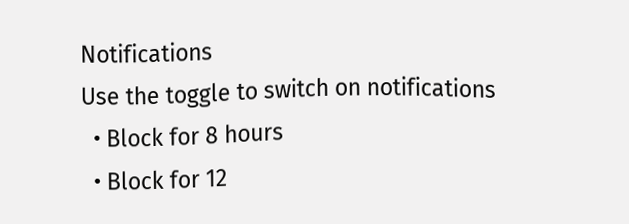Notifications
Use the toggle to switch on notifications
  • Block for 8 hours
  • Block for 12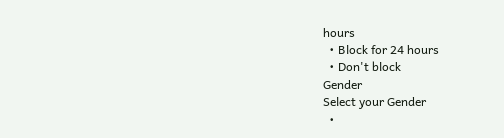hours
  • Block for 24 hours
  • Don't block
Gender
Select your Gender
  •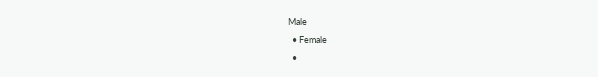Male
  • Female
  •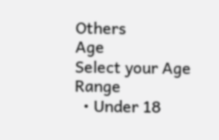Others
Age
Select your Age Range
  • Under 18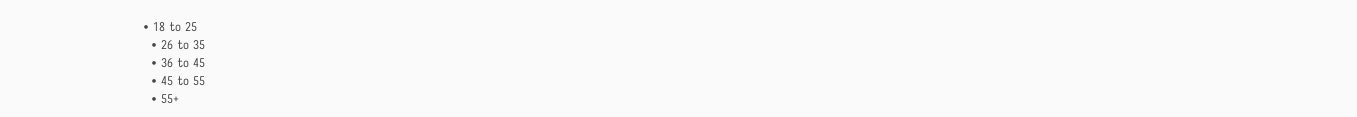• 18 to 25
  • 26 to 35
  • 36 to 45
  • 45 to 55
  • 55+